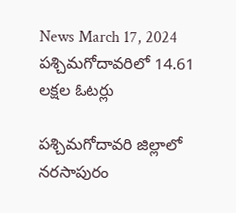News March 17, 2024
పశ్చిమగోదావరిలో 14.61 లక్షల ఓటర్లు

పశ్చిమగోదావరి జిల్లాలో నరసాపురం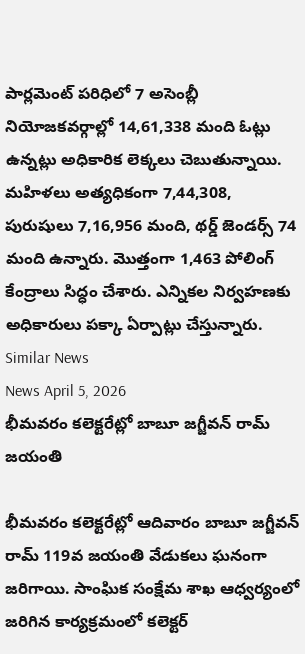పార్లమెంట్ పరిధిలో 7 అసెంబ్లీ నియోజకవర్గాల్లో 14,61,338 మంది ఓట్లు ఉన్నట్లు అధికారిక లెక్కలు చెబుతున్నాయి. మహిళలు అత్యధికంగా 7,44,308, పురుషులు 7,16,956 మంది, థర్డ్ జెండర్స్ 74 మంది ఉన్నారు. మొత్తంగా 1,463 పోలింగ్ కేంద్రాలు సిద్ధం చేశారు. ఎన్నికల నిర్వహణకు అధికారులు పక్కా ఏర్పాట్లు చేస్తున్నారు.
Similar News
News April 5, 2026
భీమవరం కలెక్టరేట్లో బాబూ జగ్జీవన్ రామ్ జయంతి

భీమవరం కలెక్టరేట్లో ఆదివారం బాబూ జగ్జీవన్ రామ్ 119వ జయంతి వేడుకలు ఘనంగా జరిగాయి. సాంఘిక సంక్షేమ శాఖ ఆధ్వర్యంలో జరిగిన కార్యక్రమంలో కలెక్టర్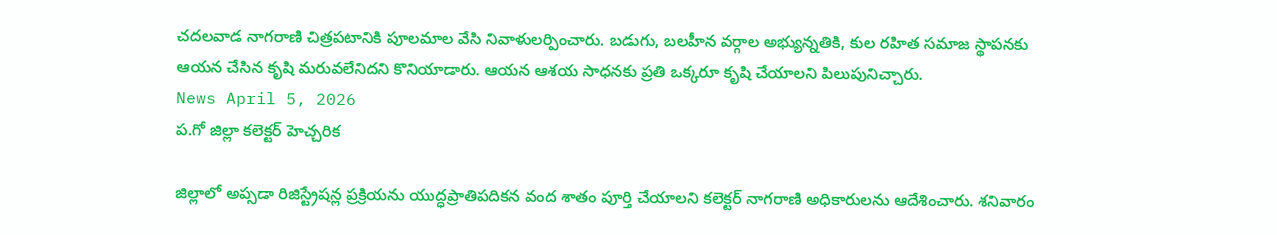చదలవాడ నాగరాణి చిత్రపటానికి పూలమాల వేసి నివాళులర్పించారు. బడుగు, బలహీన వర్గాల అభ్యున్నతికి, కుల రహిత సమాజ స్థాపనకు ఆయన చేసిన కృషి మరువలేనిదని కొనియాడారు. ఆయన ఆశయ సాధనకు ప్రతి ఒక్కరూ కృషి చేయాలని పిలుపునిచ్చారు.
News April 5, 2026
ప.గో జిల్లా కలెక్టర్ హెచ్చరిక

జిల్లాలో అప్సడా రిజిస్ట్రేషన్ల ప్రక్రియను యుద్ధప్రాతిపదికన వంద శాతం పూర్తి చేయాలని కలెక్టర్ నాగరాణి అధికారులను ఆదేశించారు. శనివారం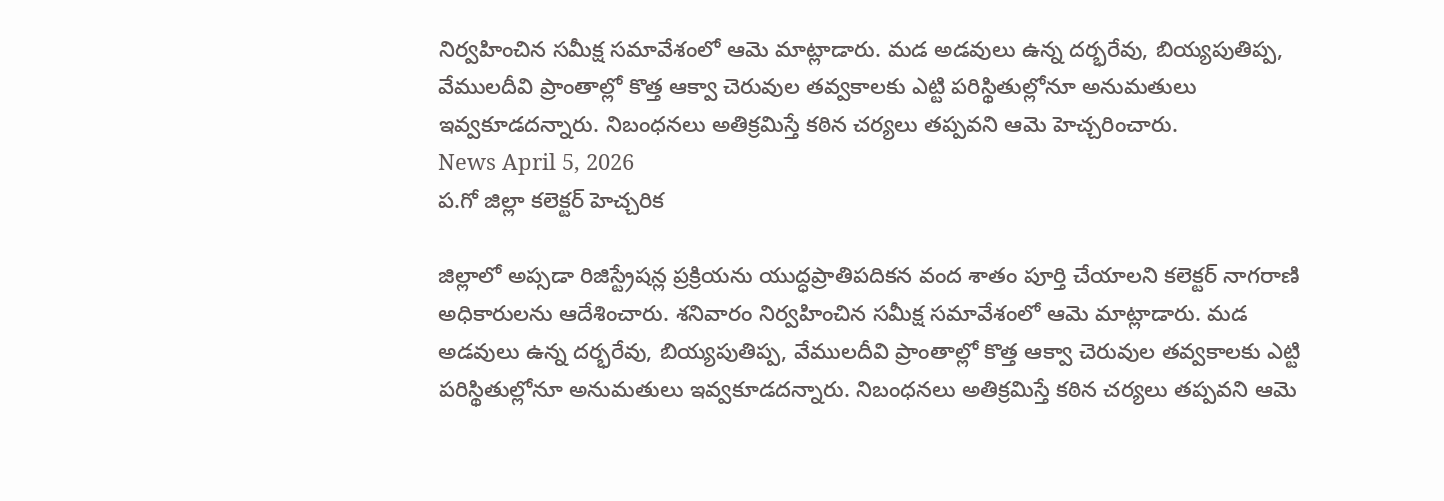నిర్వహించిన సమీక్ష సమావేశంలో ఆమె మాట్లాడారు. మడ అడవులు ఉన్న దర్భరేవు, బియ్యపుతిప్ప, వేములదీవి ప్రాంతాల్లో కొత్త ఆక్వా చెరువుల తవ్వకాలకు ఎట్టి పరిస్థితుల్లోనూ అనుమతులు ఇవ్వకూడదన్నారు. నిబంధనలు అతిక్రమిస్తే కఠిన చర్యలు తప్పవని ఆమె హెచ్చరించారు.
News April 5, 2026
ప.గో జిల్లా కలెక్టర్ హెచ్చరిక

జిల్లాలో అప్సడా రిజిస్ట్రేషన్ల ప్రక్రియను యుద్ధప్రాతిపదికన వంద శాతం పూర్తి చేయాలని కలెక్టర్ నాగరాణి అధికారులను ఆదేశించారు. శనివారం నిర్వహించిన సమీక్ష సమావేశంలో ఆమె మాట్లాడారు. మడ అడవులు ఉన్న దర్భరేవు, బియ్యపుతిప్ప, వేములదీవి ప్రాంతాల్లో కొత్త ఆక్వా చెరువుల తవ్వకాలకు ఎట్టి పరిస్థితుల్లోనూ అనుమతులు ఇవ్వకూడదన్నారు. నిబంధనలు అతిక్రమిస్తే కఠిన చర్యలు తప్పవని ఆమె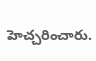హెచ్చరించారు.